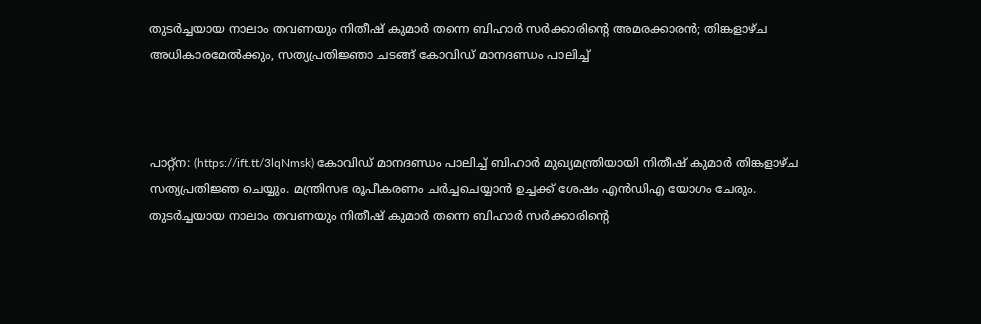തുടര്‍ച്ചയായ നാലാം തവണയും നിതീഷ് കുമാര്‍ തന്നെ ബിഹാര്‍ സര്‍ക്കാരിന്റെ അമരക്കാരന്‍; തിങ്കളാഴ്ച അധികാരമേല്‍ക്കും, സത്യപ്രതിജ്ഞാ ചടങ്ങ് കോവിഡ് മാനദണ്ഡം പാലിച്ച്



പാറ്റ്‌ന: (https://ift.tt/3lqNmsk) കോവിഡ് മാനദണ്ഡം പാലിച്ച് ബിഹാര്‍ മുഖ്യമന്ത്രിയായി നിതീഷ് കുമാര്‍ തിങ്കളാഴ്ച സത്യപ്രതിജ്ഞ ചെയ്യും. മന്ത്രിസഭ രൂപീകരണം ചര്‍ച്ചചെയ്യാന്‍ ഉച്ചക്ക് ശേഷം എന്‍ഡിഎ യോഗം ചേരും. തുടര്‍ച്ചയായ നാലാം തവണയും നിതീഷ് കുമാര്‍ തന്നെ ബിഹാര്‍ സര്‍ക്കാരിന്റെ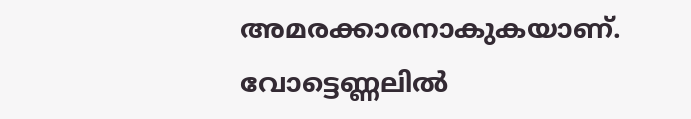അമരക്കാരനാകുകയാണ്. വോട്ടെണ്ണലില്‍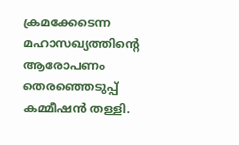ക്രമക്കേടെന്ന മഹാസഖ്യത്തിന്റെ ആരോപണം തെരഞ്ഞെടുപ്പ് കമ്മീഷന്‍ തള്ളി.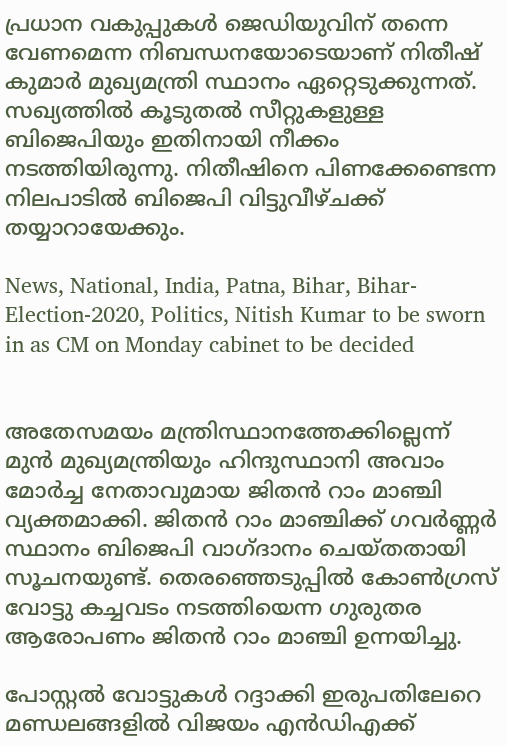പ്രധാന വകുപ്പുകള്‍ ജെഡിയുവിന് തന്നെ വേണമെന്ന നിബന്ധനയോടെയാണ് നിതീഷ് കുമാര്‍ മുഖ്യമന്ത്രി സ്ഥാനം ഏറ്റെടുക്കുന്നത്. സഖ്യത്തില്‍ കൂടുതല്‍ സീറ്റുകളുള്ള ബിജെപിയും ഇതിനായി നീക്കം നടത്തിയിരുന്നു. നിതീഷിനെ പിണക്കേണ്ടെന്ന നിലപാടില്‍ ബിജെപി വിട്ടുവീഴ്ചക്ക് തയ്യാറായേക്കും.

News, National, India, Patna, Bihar, Bihar-Election-2020, Politics, Nitish Kumar to be sworn in as CM on Monday cabinet to be decided


അതേസമയം മന്ത്രിസ്ഥാനത്തേക്കില്ലെന്ന് മുന്‍ മുഖ്യമന്ത്രിയും ഹിന്ദുസ്ഥാനി അവാം മോര്‍ച്ച നേതാവുമായ ജിതന്‍ റാം മാഞ്ചി വ്യക്തമാക്കി. ജിതന്‍ റാം മാഞ്ചിക്ക് ഗവര്‍ണ്ണര്‍ സ്ഥാനം ബിജെപി വാഗ്ദാനം ചെയ്തതായി സൂചനയുണ്ട്. തെരഞ്ഞെടുപ്പില്‍ കോണ്‍ഗ്രസ് വോട്ടു കച്ചവടം നടത്തിയെന്ന ഗുരുതര ആരോപണം ജിതന്‍ റാം മാഞ്ചി ഉന്നയിച്ചു.

പോസ്റ്റല്‍ വോട്ടുകള്‍ റദ്ദാക്കി ഇരുപതിലേറെ മണ്ഡലങ്ങളില്‍ വിജയം എന്‍ഡിഎക്ക്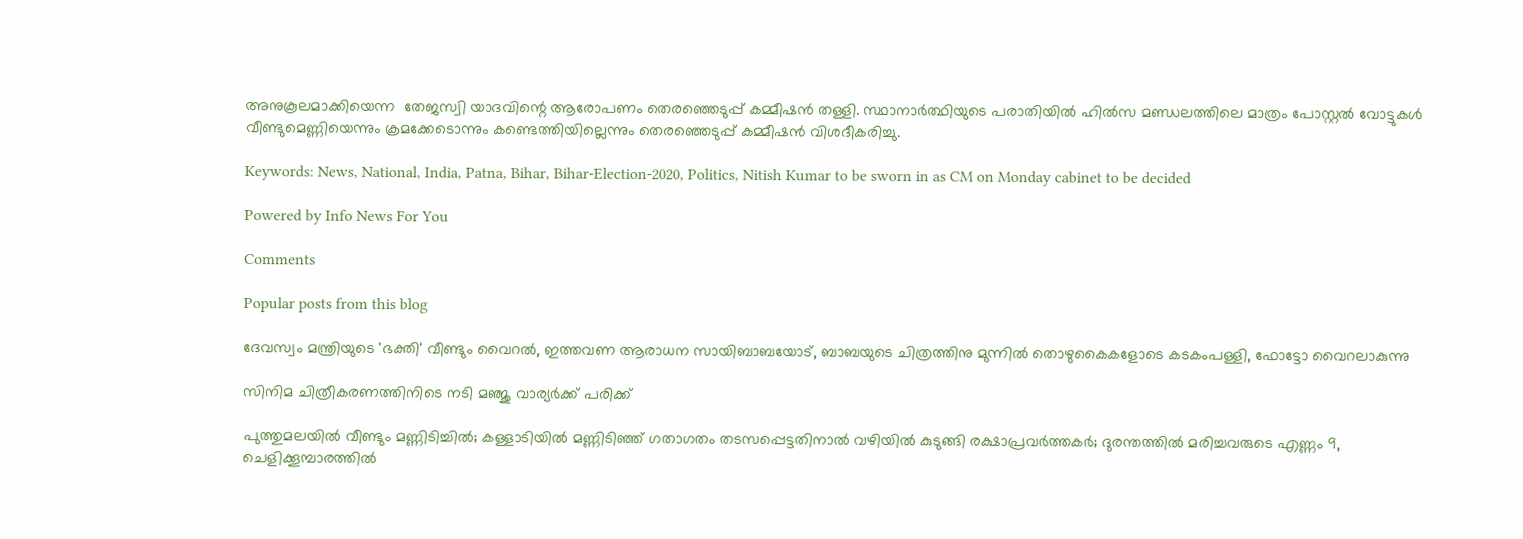അനുകൂലമാക്കിയെന്ന  തേജസ്വി യാദവിന്റെ ആരോപണം തെരഞ്ഞെടുപ്പ് കമ്മീഷന്‍ തള്ളി. സ്ഥാനാര്‍ത്ഥിയുടെ പരാതിയില്‍ ഹില്‍സ മണ്ഡലത്തിലെ മാത്രം പോസ്റ്റല്‍ വോട്ടുകള്‍ വീണ്ടുമെണ്ണിയെന്നും ക്രമക്കേടൊന്നും കണ്ടെത്തിയില്ലെന്നും തെരഞ്ഞെടുപ്പ് കമ്മീഷന്‍ വിശദീകരിച്ചു.

Keywords: News, National, India, Patna, Bihar, Bihar-Election-2020, Politics, Nitish Kumar to be sworn in as CM on Monday cabinet to be decided

Powered by Info News For You

Comments

Popular posts from this blog

ദേവസ്വം മന്ത്രിയുടെ 'ഭക്തി' വീണ്ടും വൈറല്‍, ഇത്തവണ ആരാധന സായിബാബയോട്, ബാബയുടെ ചിത്രത്തിനു മുന്നില്‍ തൊഴുകൈകളോടെ കടകംപള്ളി, ഫോട്ടോ വൈറലാകുന്നു

സിനിമ ചിത്രീകരണത്തിനിടെ നടി മഞ്ജു വാര്യര്‍ക്ക് പരിക്ക്

പുത്തുമലയില്‍ വീണ്ടും മണ്ണിടിച്ചില്‍; കള്ളാടിയില്‍ മണ്ണിടിഞ്ഞ് ഗതാഗതം തടസപ്പെട്ടതിനാല്‍ വഴിയില്‍ കുടുങ്ങി രക്ഷാപ്രവര്‍ത്തകര്‍; ദുരന്തത്തില്‍ മരിച്ചവരുടെ എണ്ണം 9, ചെളിക്കൂമ്പാരത്തില്‍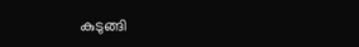കുടുങ്ങി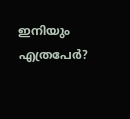ഇനിയും എത്രപേര്‍?